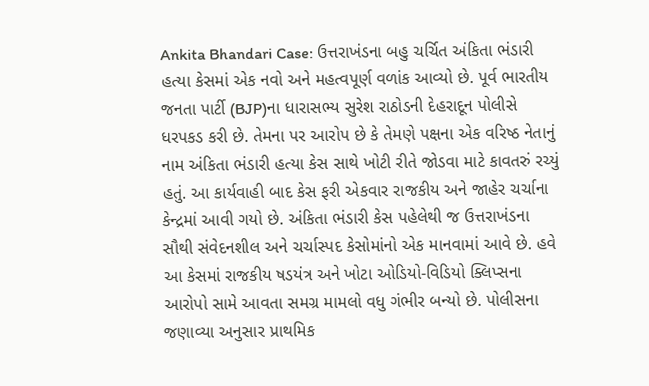Ankita Bhandari Case: ઉત્તરાખંડના બહુ ચર્ચિત અંકિતા ભંડારી હત્યા કેસમાં એક નવો અને મહત્વપૂર્ણ વળાંક આવ્યો છે. પૂર્વ ભારતીય જનતા પાર્ટી (BJP)ના ધારાસભ્ય સુરેશ રાઠોડની દેહરાદૂન પોલીસે ધરપકડ કરી છે. તેમના પર આરોપ છે કે તેમણે પક્ષના એક વરિષ્ઠ નેતાનું નામ અંકિતા ભંડારી હત્યા કેસ સાથે ખોટી રીતે જોડવા માટે કાવતરું રચ્યું હતું. આ કાર્યવાહી બાદ કેસ ફરી એકવાર રાજકીય અને જાહેર ચર્ચાના કેન્દ્રમાં આવી ગયો છે. અંકિતા ભંડારી કેસ પહેલેથી જ ઉત્તરાખંડના સૌથી સંવેદનશીલ અને ચર્ચાસ્પદ કેસોમાંનો એક માનવામાં આવે છે. હવે આ કેસમાં રાજકીય ષડયંત્ર અને ખોટા ઓડિયો-વિડિયો ક્લિપ્સના આરોપો સામે આવતા સમગ્ર મામલો વધુ ગંભીર બન્યો છે. પોલીસના જણાવ્યા અનુસાર પ્રાથમિક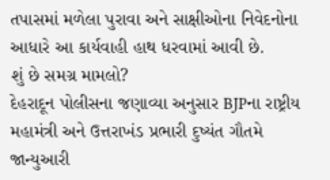તપાસમાં મળેલા પુરાવા અને સાક્ષીઓના નિવેદનોના આધારે આ કાર્યવાહી હાથ ધરવામાં આવી છે.
શું છે સમગ્ર મામલો?
દેહરાદૂન પોલીસના જણાવ્યા અનુસાર BJPના રાષ્ટ્રીય મહામંત્રી અને ઉત્તરાખંડ પ્રભારી દુષ્યંત ગૌતમે જાન્યુઆરી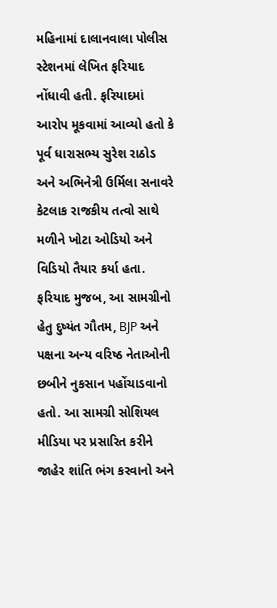મહિનામાં દાલાનવાલા પોલીસ સ્ટેશનમાં લેખિત ફરિયાદ નોંધાવી હતી. ફરિયાદમાં આરોપ મૂકવામાં આવ્યો હતો કે પૂર્વ ધારાસભ્ય સુરેશ રાઠોડ અને અભિનેત્રી ઉર્મિલા સનાવરે કેટલાક રાજકીય તત્વો સાથે મળીને ખોટા ઓડિયો અને વિડિયો તૈયાર કર્યા હતા. ફરિયાદ મુજબ, આ સામગ્રીનો હેતુ દુષ્યંત ગૌતમ, BJP અને પક્ષના અન્ય વરિષ્ઠ નેતાઓની છબીને નુકસાન પહોંચાડવાનો હતો. આ સામગ્રી સોશિયલ મીડિયા પર પ્રસારિત કરીને જાહેર શાંતિ ભંગ કરવાનો અને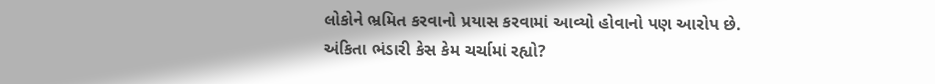લોકોને ભ્રમિત કરવાનો પ્રયાસ કરવામાં આવ્યો હોવાનો પણ આરોપ છે.
અંકિતા ભંડારી કેસ કેમ ચર્ચામાં રહ્યો?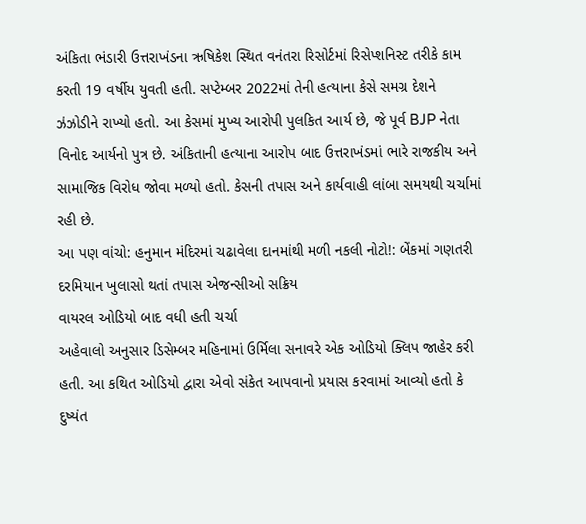અંકિતા ભંડારી ઉત્તરાખંડના ઋષિકેશ સ્થિત વનંતરા રિસોર્ટમાં રિસેપ્શનિસ્ટ તરીકે કામ કરતી 19 વર્ષીય યુવતી હતી. સપ્ટેમ્બર 2022માં તેની હત્યાના કેસે સમગ્ર દેશને ઝંઝોડીને રાખ્યો હતો. આ કેસમાં મુખ્ય આરોપી પુલકિત આર્ય છે, જે પૂર્વ BJP નેતા વિનોદ આર્યનો પુત્ર છે. અંકિતાની હત્યાના આરોપ બાદ ઉત્તરાખંડમાં ભારે રાજકીય અને સામાજિક વિરોધ જોવા મળ્યો હતો. કેસની તપાસ અને કાર્યવાહી લાંબા સમયથી ચર્ચામાં રહી છે.
આ પણ વાંચો: હનુમાન મંદિરમાં ચઢાવેલા દાનમાંથી મળી નકલી નોટો!: બેંકમાં ગણતરી દરમિયાન ખુલાસો થતાં તપાસ એજન્સીઓ સક્રિય
વાયરલ ઓડિયો બાદ વધી હતી ચર્ચા
અહેવાલો અનુસાર ડિસેમ્બર મહિનામાં ઉર્મિલા સનાવરે એક ઓડિયો ક્લિપ જાહેર કરી હતી. આ કથિત ઓડિયો દ્વારા એવો સંકેત આપવાનો પ્રયાસ કરવામાં આવ્યો હતો કે દુષ્યંત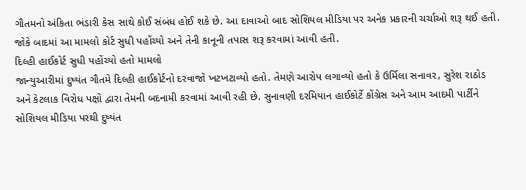ગૌતમનો અંકિતા ભંડારી કેસ સાથે કોઈ સંબંધ હોઈ શકે છે. આ દાવાઓ બાદ સોશિયલ મીડિયા પર અનેક પ્રકારની ચર્ચાઓ શરૂ થઈ હતી. જોકે બાદમાં આ મામલો કોર્ટ સુધી પહોંચ્યો અને તેની કાનૂની તપાસ શરૂ કરવામાં આવી હતી.
દિલ્હી હાઈકોર્ટ સુધી પહોંચ્યો હતો મામલો
જાન્યુઆરીમાં દુષ્યંત ગૌતમે દિલ્હી હાઈકોર્ટનો દરવાજો ખટખટાવ્યો હતો. તેમણે આરોપ લગાવ્યો હતો કે ઉર્મિલા સનાવર, સુરેશ રાઠોડ અને કેટલાક વિરોધ પક્ષો દ્વારા તેમની બદનામી કરવામાં આવી રહી છે. સુનાવણી દરમિયાન હાઈકોર્ટે કોંગ્રેસ અને આમ આદમી પાર્ટીને સોશિયલ મીડિયા પરથી દુષ્યંત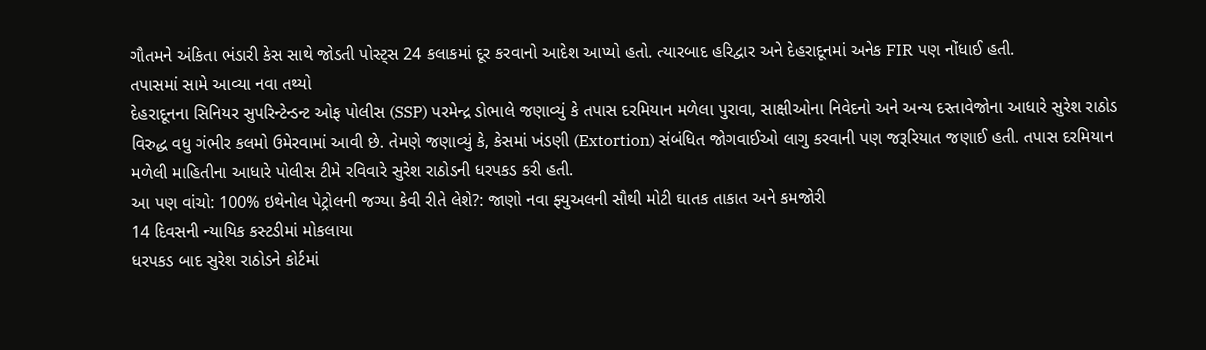ગૌતમને અંકિતા ભંડારી કેસ સાથે જોડતી પોસ્ટ્સ 24 કલાકમાં દૂર કરવાનો આદેશ આપ્યો હતો. ત્યારબાદ હરિદ્વાર અને દેહરાદૂનમાં અનેક FIR પણ નોંધાઈ હતી.
તપાસમાં સામે આવ્યા નવા તથ્યો
દેહરાદૂનના સિનિયર સુપરિન્ટેન્ડન્ટ ઓફ પોલીસ (SSP) પરમેન્દ્ર ડોભાલે જણાવ્યું કે તપાસ દરમિયાન મળેલા પુરાવા, સાક્ષીઓના નિવેદનો અને અન્ય દસ્તાવેજોના આધારે સુરેશ રાઠોડ વિરુદ્ધ વધુ ગંભીર કલમો ઉમેરવામાં આવી છે. તેમણે જણાવ્યું કે, કેસમાં ખંડણી (Extortion) સંબંધિત જોગવાઈઓ લાગુ કરવાની પણ જરૂરિયાત જણાઈ હતી. તપાસ દરમિયાન મળેલી માહિતીના આધારે પોલીસ ટીમે રવિવારે સુરેશ રાઠોડની ધરપકડ કરી હતી.
આ પણ વાંચો: 100% ઇથેનોલ પેટ્રોલની જગ્યા કેવી રીતે લેશે?: જાણો નવા ફ્યુઅલની સૌથી મોટી ઘાતક તાકાત અને કમજોરી
14 દિવસની ન્યાયિક કસ્ટડીમાં મોકલાયા
ધરપકડ બાદ સુરેશ રાઠોડને કોર્ટમાં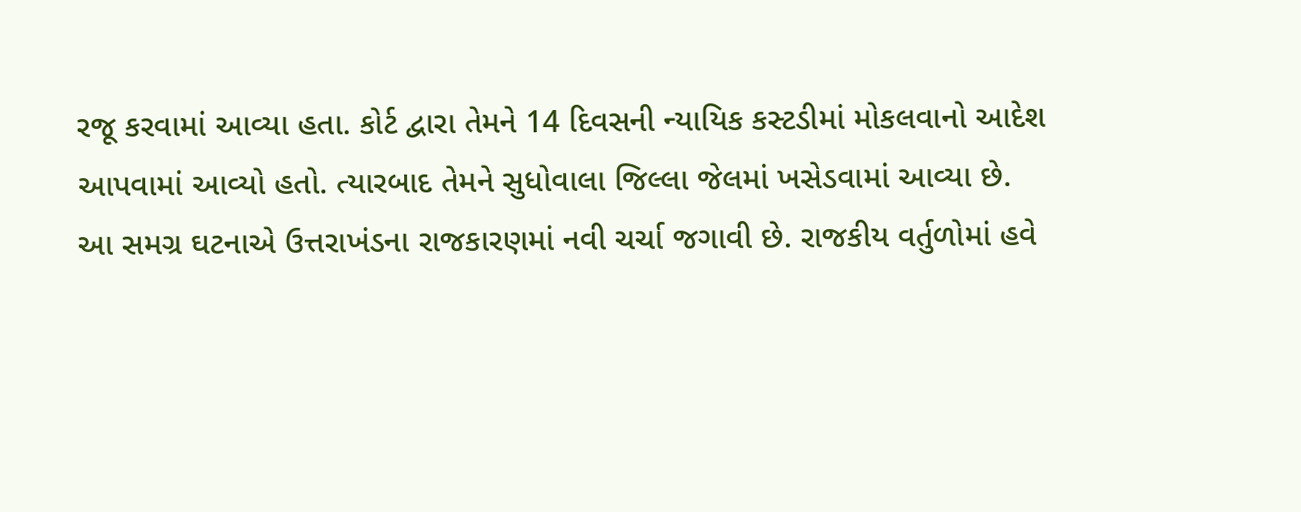રજૂ કરવામાં આવ્યા હતા. કોર્ટ દ્વારા તેમને 14 દિવસની ન્યાયિક કસ્ટડીમાં મોકલવાનો આદેશ આપવામાં આવ્યો હતો. ત્યારબાદ તેમને સુધોવાલા જિલ્લા જેલમાં ખસેડવામાં આવ્યા છે. આ સમગ્ર ઘટનાએ ઉત્તરાખંડના રાજકારણમાં નવી ચર્ચા જગાવી છે. રાજકીય વર્તુળોમાં હવે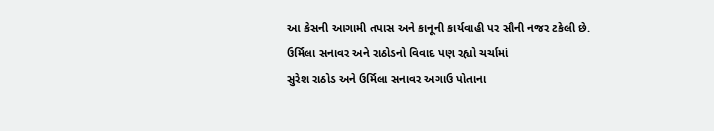આ કેસની આગામી તપાસ અને કાનૂની કાર્યવાહી પર સૌની નજર ટકેલી છે.
ઉર્મિલા સનાવર અને રાઠોડનો વિવાદ પણ રહ્યો ચર્ચામાં
સુરેશ રાઠોડ અને ઉર્મિલા સનાવર અગાઉ પોતાના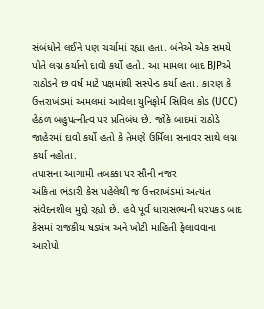સંબંધોને લઈને પણ ચર્ચામાં રહ્યા હતા. બંનેએ એક સમયે પોતે લગ્ન કર્યાનો દાવો કર્યો હતો. આ મામલા બાદ BJPએ રાઠોડને છ વર્ષ માટે પક્ષમાંથી સસ્પેન્ડ કર્યા હતા. કારણ કે ઉત્તરાખંડમાં અમલમાં આવેલા યુનિફોર્મ સિવિલ કોડ (UCC) હેઠળ બહુપત્નીત્વ પર પ્રતિબંધ છે. જોકે બાદમાં રાઠોડે જાહેરમાં દાવો કર્યો હતો કે તેમણે ઉર્મિલા સનાવર સાથે લગ્ન કર્યા નહોતા.
તપાસના આગામી તબક્કા પર સૌની નજર
અંકિતા ભંડારી કેસ પહેલેથી જ ઉત્તરાખંડમાં અત્યંત સંવેદનશીલ મુદ્દો રહ્યો છે. હવે પૂર્વ ધારાસભ્યની ધરપકડ બાદ કેસમાં રાજકીય ષડયંત્ર અને ખોટી માહિતી ફેલાવવાના આરોપો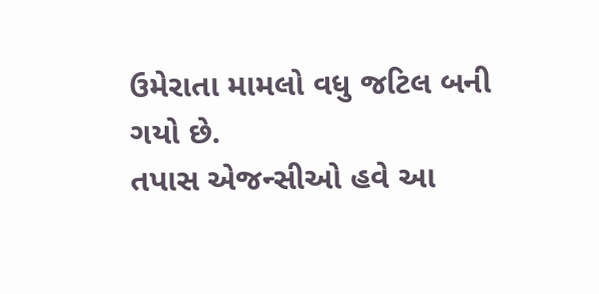ઉમેરાતા મામલો વધુ જટિલ બની ગયો છે.
તપાસ એજન્સીઓ હવે આ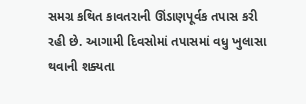સમગ્ર કથિત કાવતરાની ઊંડાણપૂર્વક તપાસ કરી રહી છે. આગામી દિવસોમાં તપાસમાં વધુ ખુલાસા થવાની શક્યતા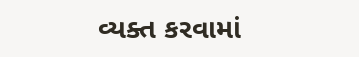વ્યક્ત કરવામાં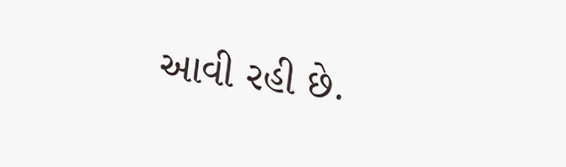આવી રહી છે.